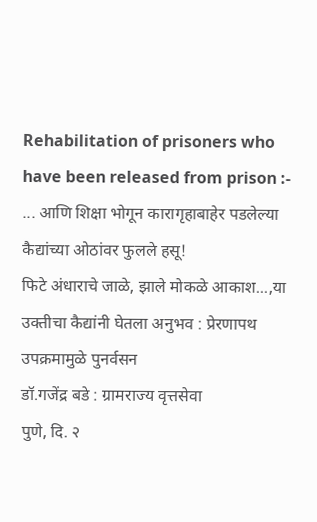Rehabilitation of prisoners who have been released from prison :- ... आणि शिक्षा भोगून कारागृहाबाहेर पडलेल्या कैद्यांच्या ओठांवर फुलले हसू!
फिटे अंधाराचे जाळे, झाले मोकळे आकाश...,या उक्तीचा कैद्यांनी घेतला अनुभव : प्रेरणापथ उपक्रमामुळे पुनर्वसन
डॉ.गजेंद्र बडे : ग्रामराज्य वृत्तसेवा
पुणे, दि. २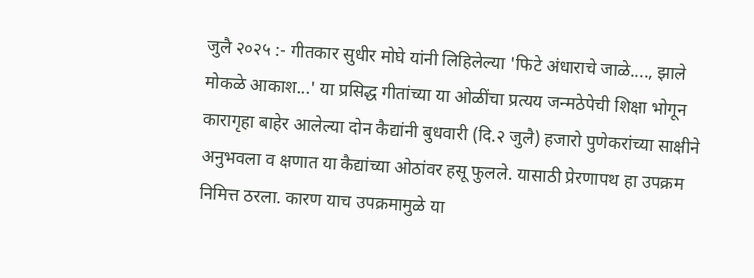जुलै २०२५ :- गीतकार सुधीर मोघे यांनी लिहिलेल्या 'फिटे अंधाराचे जाळे...., झाले मोकळे आकाश...' या प्रसिद्ध गीतांच्या या ओळींचा प्रत्यय जन्मठेपेची शिक्षा भोगून कारागृहा बाहेर आलेल्या दोन कैद्यांनी बुधवारी (दि.२ जुलै) हजारो पुणेकरांच्या साक्षीने अनुभवला व क्षणात या कैद्यांच्या ओठांवर हसू फुलले. यासाठी प्रेरणापथ हा उपक्रम निमित्त ठरला. कारण याच उपक्रमामुळे या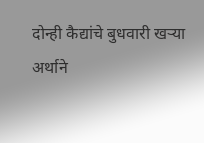दोन्ही कैद्यांचे बुधवारी खऱ्या अर्थाने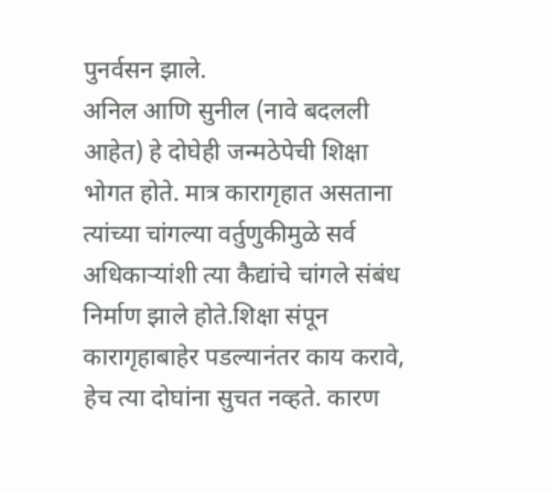पुनर्वसन झाले.
अनिल आणि सुनील (नावे बदलली आहेत) हे दोघेही जन्मठेपेची शिक्षा भोगत होते. मात्र कारागृहात असताना त्यांच्या चांगल्या वर्तुणुकीमुळे सर्व अधिकाऱ्यांशी त्या कैद्यांचे चांगले संबंध निर्माण झाले होते.शिक्षा संपून कारागृहाबाहेर पडल्यानंतर काय करावे, हेच त्या दोघांना सुचत नव्हते. कारण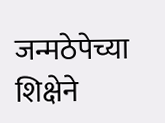जन्मठेपेच्या शिक्षेने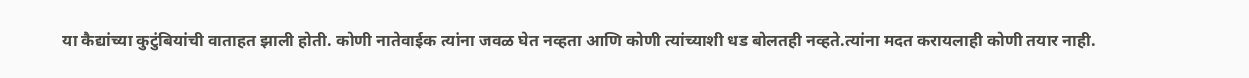या कैद्यांच्या कुटुंबियांची वाताहत झाली होती. कोणी नातेवाईक त्यांना जवळ घेत नव्हता आणि कोणी त्यांच्याशी धड बोलतही नव्हते.त्यांना मदत करायलाही कोणी तयार नाही.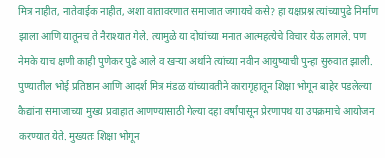मित्र नाहीत, नातेवाईक नाहीत, अशा वातावरणात समाजात जगायचे कसे? हा यक्षप्रश्न त्यांच्यापुढे निर्माण झाला आणि यातूनच ते नैराश्यात गेले. त्यामुळे या दोघांच्या मनात आत्महत्येचे विचार येऊ लागले. पण नेमके याच क्षणी काही पुणेकर पुढे आले व खऱ्या अर्थाने त्यांच्या नवीन आयुष्याची पुन्हा सुरुवात झाली.
पुण्यातील भोई प्रतिष्ठान आणि आदर्श मित्र मंडळ यांच्यावतीने कारागृहातून शिक्षा भोगून बाहेर पडलेल्या कैद्यांना समाजाच्या मुख्य प्रवाहात आणण्यासाठी गेल्या दहा वर्षांपासून प्रेरणापथ या उपक्रमाचे आयोजन करण्यात येते. मुख्यतः शिक्षा भोगून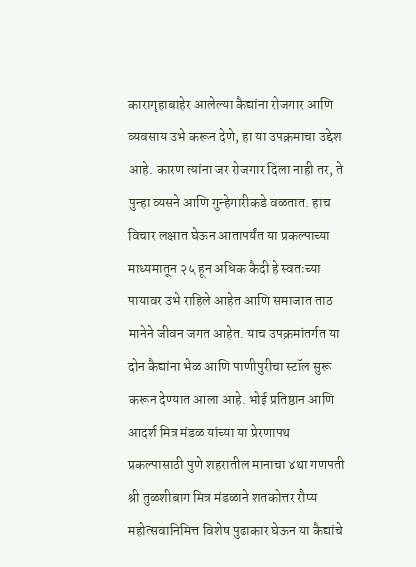कारागृहाबाहेर आलेल्या कैद्यांना रोजगार आणि व्यवसाय उभे करून देणे, हा या उपक्रमाचा उद्देश आहे. कारण त्यांना जर रोजगार दिला नाही तर, ते पुन्हा व्यसने आणि गुन्हेगारीकडे वळतात. हाच विचार लक्षात घेऊन आतापर्यंत या प्रकल्पाच्या माध्यमातून २५ हून अधिक कैदी हे स्वतःच्या पायावर उभे राहिले आहेत आणि समाजात ताठ मानेने जीवन जगत आहेत. याच उपक्रमांतर्गत या दोन कैद्यांना भेळ आणि पाणीपुरीचा स्टॉल सुरू करून देण्यात आला आहे. भोई प्रतिष्ठान आणि आदर्श मित्र मंडळ यांच्या या प्रेरणापथ प्रकल्पासाठी पुणे शहरातील मानाचा ४था गणपती श्री तुळशीबाग मित्र मंडळाने शतकोत्तर रौप्य महोत्सवानिमित्त विशेष पुढाकार घेऊन या कैद्यांचे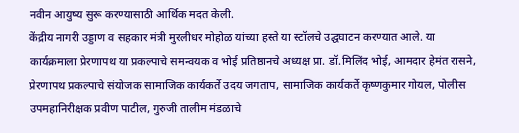नवीन आयुष्य सुरू करण्यासाठी आर्थिक मदत केली.
केंद्रीय नागरी उड्डाण व सहकार मंत्री मुरलीधर मोहोळ यांच्या हस्ते या स्टॉलचे उद्घघाटन करण्यात आले. या कार्यक्रमाला प्रेरणापथ या प्रकल्पाचे समन्वयक व भोई प्रतिष्ठानचे अध्यक्ष प्रा. डॉ.मिलिंद भोई, आमदार हेमंत रासने, प्रेरणापथ प्रकल्पाचे संयोजक सामाजिक कार्यकर्ते उदय जगताप, सामाजिक कार्यकर्ते कृष्णकुमार गोयल, पोलीस उपमहानिरीक्षक प्रवीण पाटील, गुरुजी तालीम मंडळाचे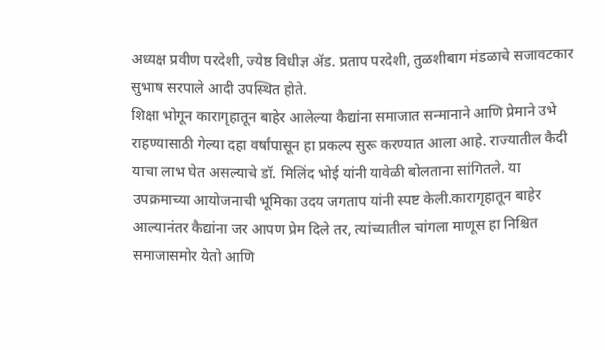अध्यक्ष प्रवीण परदेशी, ज्येष्ठ विधीज्ञ ॲड. प्रताप परदेशी, तुळशीबाग मंडळाचे सजावटकार सुभाष सरपाले आदी उपस्थित होते.
शिक्षा भोगून कारागृहातून बाहेर आलेल्या कैद्यांना समाजात सन्मानाने आणि प्रेमाने उभे राहण्यासाठी गेल्या दहा वर्षांपासून हा प्रकल्प सुरू करण्यात आला आहे. राज्यातील कैदी याचा लाभ घेत असल्याचे डॉ. मिलिंद भोई यांनी यावेळी बोलताना सांगितले. या उपक्रमाच्या आयोजनाची भूमिका उदय जगताप यांनी स्पष्ट केली.कारागृहातून बाहेर आल्यानंतर कैद्यांना जर आपण प्रेम दिले तर, त्यांच्यातील चांगला माणूस हा निश्चित समाजासमोर येतो आणि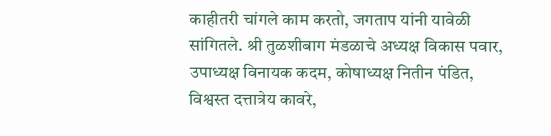काहीतरी चांगले काम करतो, जगताप यांनी यावेळी सांगितले. श्री तुळशीबाग मंडळाचे अध्यक्ष विकास पवार, उपाध्यक्ष विनायक कदम, कोषाध्यक्ष नितीन पंडित, विश्वस्त दत्तात्रेय कावरे,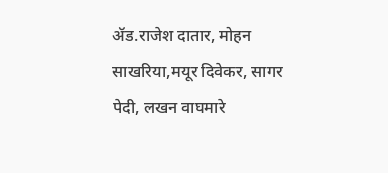ॲड.राजेश दातार, मोहन साखरिया,मयूर दिवेकर, सागर पेदी, लखन वाघमारे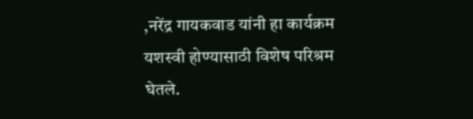,नरेंद्र गायकवाड यांनी हा कार्यक्रम यशस्वी होण्यासाठी विशेष परिश्रम घेतले.